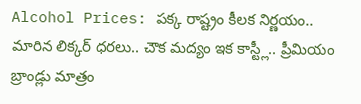Alcohol Prices: పక్క రాష్ట్రం కీలక నిర్ణయం.. మారిన లిక్కర్ ధరలు.. చౌక మద్యం ఇక కాస్ట్లీ.. ప్రీమియం బ్రాండ్లు మాత్రం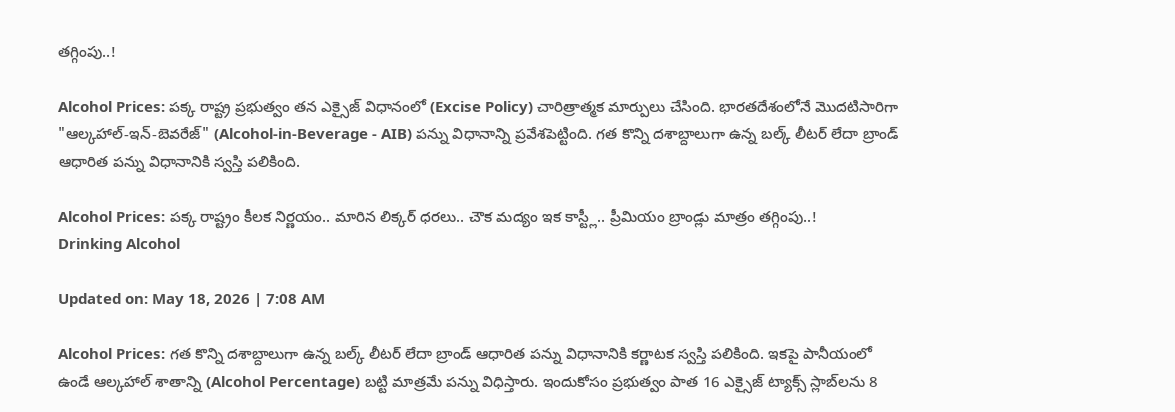తగ్గింపు..!

Alcohol Prices: పక్క రాష్ట్ర ప్రభుత్వం తన ఎక్సైజ్ విధానంలో (Excise Policy) చారిత్రాత్మక మార్పులు చేసింది. భారతదేశంలోనే మొదటిసారిగా "ఆల్కహాల్-ఇన్-బెవరేజ్" (Alcohol-in-Beverage - AIB) పన్ను విధానాన్ని ప్రవేశపెట్టింది. గత కొన్ని దశాబ్దాలుగా ఉన్న బల్క్ లీటర్ లేదా బ్రాండ్ ఆధారిత పన్ను విధానానికి స్వస్తి పలికింది.

Alcohol Prices: పక్క రాష్ట్రం కీలక నిర్ణయం.. మారిన లిక్కర్ ధరలు.. చౌక మద్యం ఇక కాస్ట్లీ.. ప్రీమియం బ్రాండ్లు మాత్రం తగ్గింపు..!
Drinking Alcohol

Updated on: May 18, 2026 | 7:08 AM

Alcohol Prices: గత కొన్ని దశాబ్దాలుగా ఉన్న బల్క్ లీటర్ లేదా బ్రాండ్ ఆధారిత పన్ను విధానానికి కర్ణాటక స్వస్తి పలికింది. ఇకపై పానీయంలో ఉండే ఆల్కహాల్ శాతాన్ని (Alcohol Percentage) బట్టి మాత్రమే పన్ను విధిస్తారు. ఇందుకోసం ప్రభుత్వం పాత 16 ఎక్సైజ్ ట్యాక్స్ స్లాబ్‌లను 8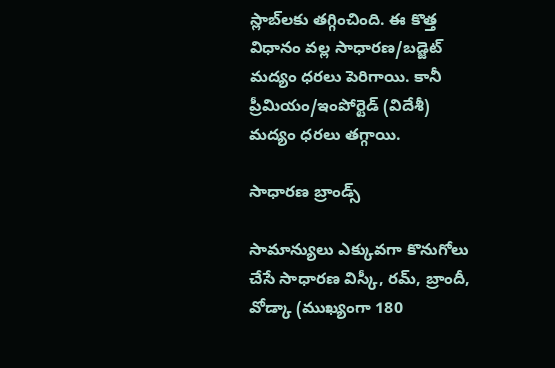స్లాబ్‌లకు తగ్గించింది. ఈ కొత్త విధానం వల్ల సాధారణ/బడ్జెట్ మద్యం ధరలు పెరిగాయి. కానీ ప్రీమియం/ఇంపోర్టెడ్ (విదేశీ) మద్యం ధరలు తగ్గాయి.

సాధారణ బ్రాండ్స్

సామాన్యులు ఎక్కువగా కొనుగోలు చేసే సాధారణ విస్కీ, రమ్, బ్రాందీ, వోడ్కా (ముఖ్యంగా 180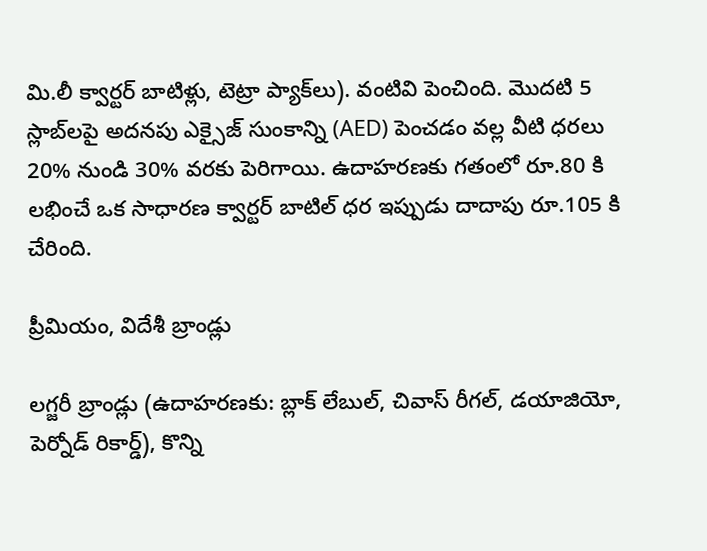మి.లీ క్వార్టర్ బాటిళ్లు, టెట్రా ప్యాక్‌లు). వంటివి పెంచింది. మొదటి 5 స్లాబ్‌లపై అదనపు ఎక్సైజ్ సుంకాన్ని (AED) పెంచడం వల్ల వీటి ధరలు 20% నుండి 30% వరకు పెరిగాయి. ఉదాహరణకు గతంలో రూ.80 కి లభించే ఒక సాధారణ క్వార్టర్ బాటిల్ ధర ఇప్పుడు దాదాపు రూ.105 కి చేరింది.

ప్రీమియం, విదేశీ బ్రాండ్లు

లగ్జరీ బ్రాండ్లు (ఉదాహరణకు: బ్లాక్ లేబుల్, చివాస్ రీగల్, డయాజియో, పెర్నోడ్ రికార్డ్), కొన్ని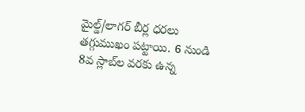మైల్డ్/లాగర్ బీర్ల ధరలు తగ్గుముఖం పట్టాయి. 6 నుండి 8వ స్లాబ్‌ల వరకు ఉన్న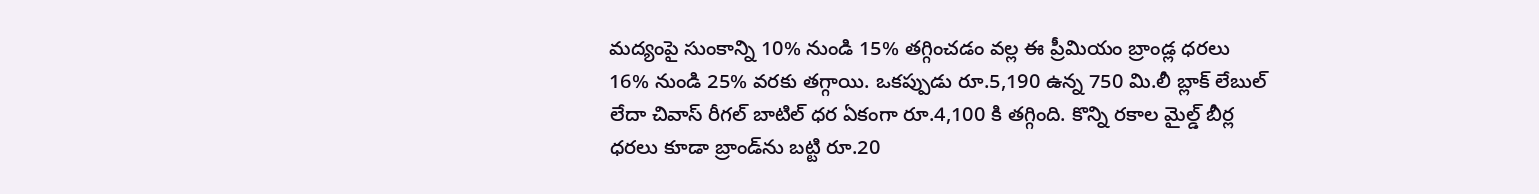మద్యంపై సుంకాన్ని 10% నుండి 15% తగ్గించడం వల్ల ఈ ప్రీమియం బ్రాండ్ల ధరలు 16% నుండి 25% వరకు తగ్గాయి. ఒకప్పుడు రూ.5,190 ఉన్న 750 మి.లీ బ్లాక్ లేబుల్ లేదా చివాస్ రీగల్ బాటిల్ ధర ఏకంగా రూ.4,100 కి తగ్గింది. కొన్ని రకాల మైల్డ్ బీర్ల ధరలు కూడా బ్రాండ్‌ను బట్టి రూ.20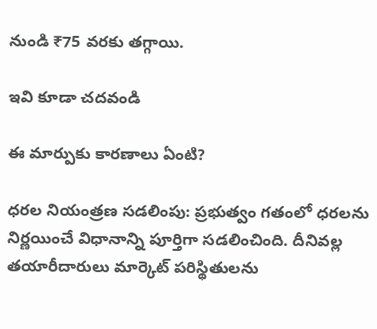నుండి ₹75 వరకు తగ్గాయి.

ఇవి కూడా చదవండి

ఈ మార్పుకు కారణాలు ఏంటి?

ధరల నియంత్రణ సడలింపు: ప్రభుత్వం గతంలో ధరలను నిర్ణయించే విధానాన్ని పూర్తిగా సడలించింది. దీనివల్ల తయారీదారులు మార్కెట్ పరిస్థితులను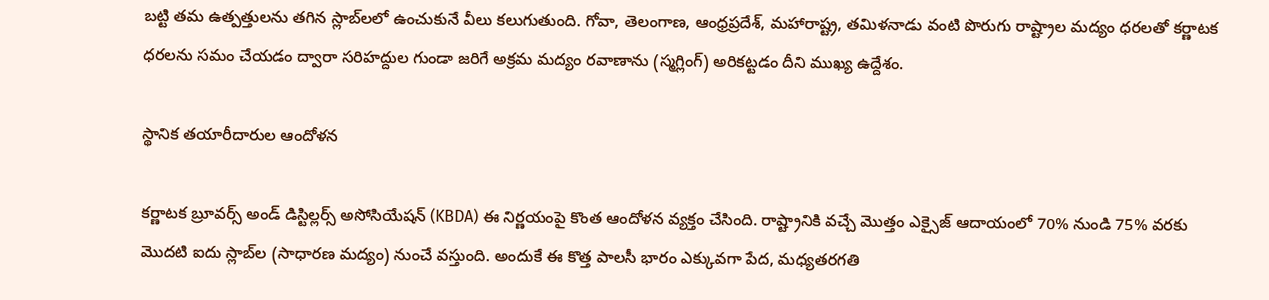బట్టి తమ ఉత్పత్తులను తగిన స్లాబ్‌లలో ఉంచుకునే వీలు కలుగుతుంది. గోవా, తెలంగాణ, ఆంధ్రప్రదేశ్, మహారాష్ట్ర, తమిళనాడు వంటి పొరుగు రాష్ట్రాల మద్యం ధరలతో కర్ణాటక ధరలను సమం చేయడం ద్వారా సరిహద్దుల గుండా జరిగే అక్రమ మద్యం రవాణాను (స్మగ్లింగ్) అరికట్టడం దీని ముఖ్య ఉద్దేశం.

స్థానిక తయారీదారుల ఆందోళన

కర్ణాటక బ్రూవర్స్ అండ్ డిస్టిల్లర్స్ అసోసియేషన్ (KBDA) ఈ నిర్ణయంపై కొంత ఆందోళన వ్యక్తం చేసింది. రాష్ట్రానికి వచ్చే మొత్తం ఎక్సైజ్ ఆదాయంలో 70% నుండి 75% వరకు మొదటి ఐదు స్లాబ్‌ల (సాధారణ మద్యం) నుంచే వస్తుంది. అందుకే ఈ కొత్త పాలసీ భారం ఎక్కువగా పేద, మధ్యతరగతి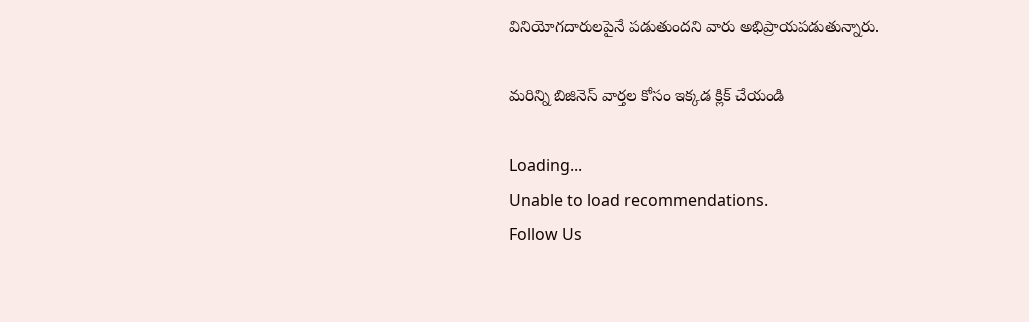వినియోగదారులపైనే పడుతుందని వారు అభిప్రాయపడుతున్నారు.

మరిన్ని బిజినెస్ వార్తల కోసం ఇక్కడ క్లిక్ చేయండి

Loading...
Unable to load recommendations.
Follow Us